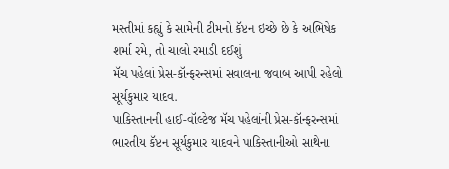મસ્તીમાં કહ્યું કે સામેની ટીમનો કૅપ્ટન ઇચ્છે છે કે અભિષેક શર્મા રમે, તો ચાલો રમાડી દઈશું
મૅચ પહેલાં પ્રેસ-કૉન્ફરન્સમાં સવાલના જવાબ આપી રહેલો સૂર્યકુમાર યાદવ.
પાકિસ્તાનની હાઈ-વૉલ્ટેજ મૅચ પહેલાંની પ્રેસ-કૉન્ફરન્સમાં ભારતીય કૅપ્ટન સૂર્યકુમાર યાદવને પાકિસ્તાનીઓ સાથેના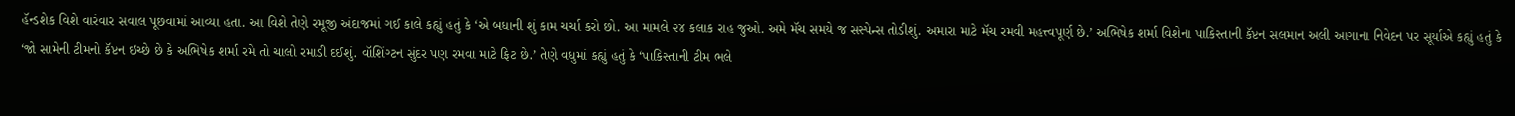હૅન્ડશેક વિશે વારંવાર સવાલ પૂછવામાં આવ્યા હતા. આ વિશે તેણે રમૂજી અંદાજમાં ગઈ કાલે કહ્યું હતું કે ‘એ બધાની શું કામ ચર્ચા કરો છો. આ મામલે ૨૪ કલાક રાહ જુઓ. અમે મૅચ સમયે જ સસ્પેન્સ તોડીશું. અમારા માટે મૅચ રમવી મહત્ત્વપૂર્ણ છે.’ અભિષેક શર્મા વિશેના પાકિસ્તાની કૅપ્ટન સલમાન અલી આગાના નિવેદન પર સૂર્યાએ કહ્યું હતું કે ‘જો સામેની ટીમનો કૅપ્ટન ઇચ્છે છે કે અભિષેક શર્મા રમે તો ચાલો રમાડી દઈશું. વૉશિંગ્ટન સુંદર પણ રમવા માટે ફિટ છે.’ તેણે વધુમાં કહ્યું હતું કે ‘પાકિસ્તાની ટીમ ભલે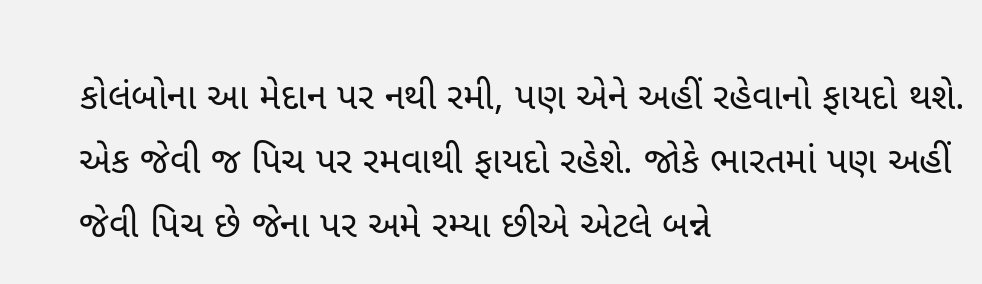કોલંબોના આ મેદાન પર નથી રમી, પણ એને અહીં રહેવાનો ફાયદો થશે. એક જેવી જ પિચ પર રમવાથી ફાયદો રહેશે. જોકે ભારતમાં પણ અહીં જેવી પિચ છે જેના પર અમે રમ્યા છીએ એટલે બન્ને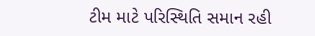ટીમ માટે પરિસ્થિતિ સમાન રહી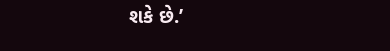શકે છે.’